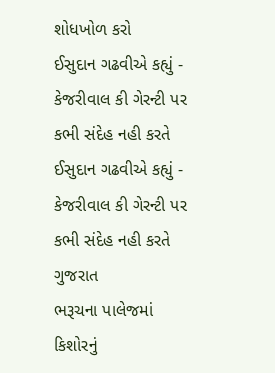શોધખોળ કરો
ઈસુદાન ગઢવીએ કહ્યું - કેજરીવાલ કી ગેરન્ટી પર કભી સંદેહ નહી કરતે
ઈસુદાન ગઢવીએ કહ્યું - કેજરીવાલ કી ગેરન્ટી પર કભી સંદેહ નહી કરતે
ગુજરાત
ભરૂચના પાલેજમાં કિશોરનું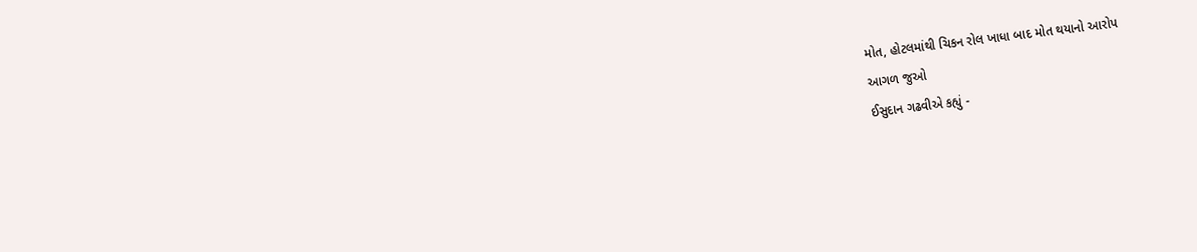મોત, હોટલમાંથી ચિકન રોલ ખાધા બાદ મોત થયાનો આરોપ
આગળ જુઓ
ઈસુદાન ગઢવીએ કહ્યું -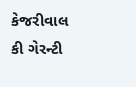કેજરીવાલ કી ગેરન્ટી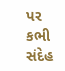પર કભી સંદેહ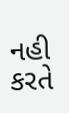નહી કરતે